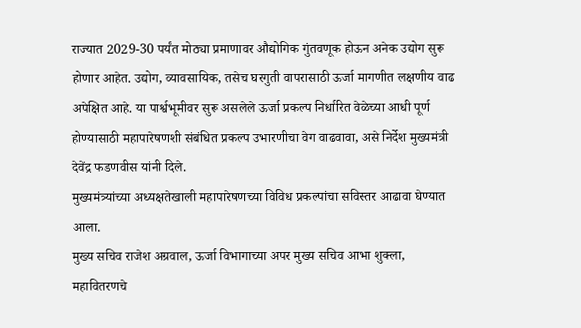राज्यात 2029-30 पर्यंत मोठ्या प्रमाणावर औद्योगिक गुंतवणूक होऊन अनेक उद्योग सुरू होणार आहेत. उद्योग, व्यावसायिक, तसेच घरगुती वापरासाठी ऊर्जा मागणीत लक्षणीय वाढ अपेक्षित आहे. या पार्श्वभूमीवर सुरू असलेले ऊर्जा प्रकल्प निर्धारित वेळेच्या आधी पूर्ण होण्यासाठी महापारेषणशी संबंधित प्रकल्प उभारणीचा वेग वाढवावा, असे निर्देश मुख्यमंत्री देवेंद्र फडणवीस यांनी दिले.
मुख्यमंत्र्यांच्या अध्यक्षतेखाली महापारेषणच्या विविध प्रकल्पांचा सविस्तर आढावा घेण्यात आला.
मुख्य सचिव राजेश अग्रवाल, ऊर्जा विभागाच्या अपर मुख्य सचिव आभा शुक्ला, महावितरणचे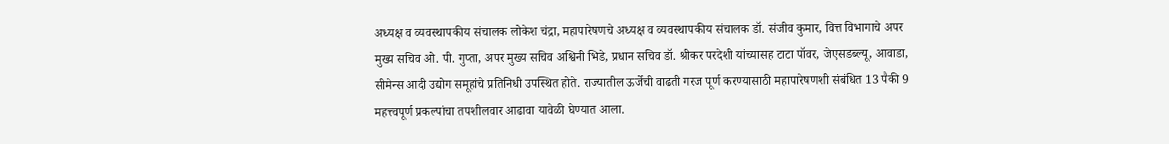अध्यक्ष व व्यवस्थापकीय संचालक लोकेश चंद्रा, महापारेषणचे अध्यक्ष व व्यवस्थापकीय संचालक डॉ. संजीव कुमार, वित्त विभागाचे अपर मुख्य सचिव ओ. पी. गुप्ता, अपर मुख्य सचिव अश्विनी भिडे, प्रधान सचिव डॉ. श्रीकर परदेशी यांच्यासह टाटा पॉवर, जेएसडब्ल्यू, आवाडा, सीमेन्स आदी उद्योग समूहांचे प्रतिनिधी उपस्थित होते. राज्यातील ऊर्जेची वाढती गरज पूर्ण करण्यासाठी महापारेषणशी संबंधित 13 पैकी 9 महत्त्वपूर्ण प्रकल्पांचा तपशीलवार आढावा यावेळी घेण्यात आला.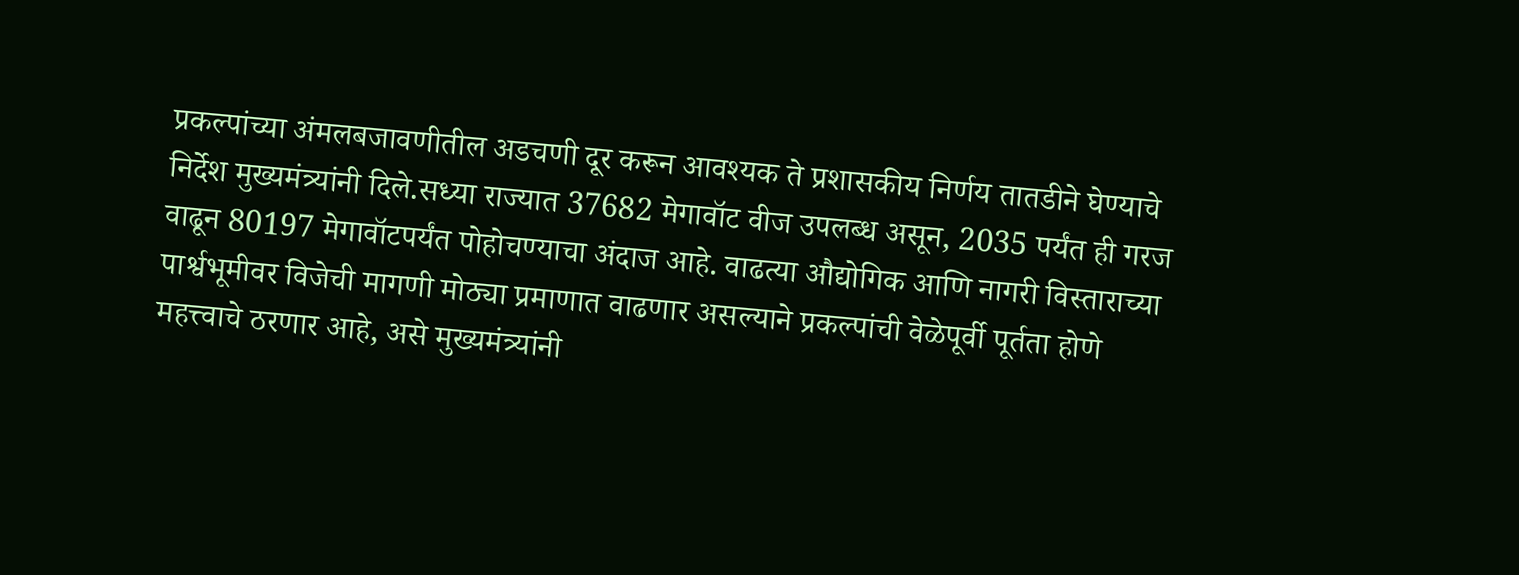प्रकल्पांच्या अंमलबजावणीतील अडचणी दूर करून आवश्यक ते प्रशासकीय निर्णय तातडीने घेण्याचे निर्देश मुख्यमंत्र्यांनी दिले.सध्या राज्यात 37682 मेगावॉट वीज उपलब्ध असून, 2035 पर्यंत ही गरज वाढून 80197 मेगावॉटपर्यंत पोहोचण्याचा अंदाज आहे. वाढत्या औद्योगिक आणि नागरी विस्ताराच्या पार्श्वभूमीवर विजेची मागणी मोठ्या प्रमाणात वाढणार असल्याने प्रकल्पांची वेळेपूर्वी पूर्तता होणे महत्त्वाचे ठरणार आहे, असे मुख्यमंत्र्यांनी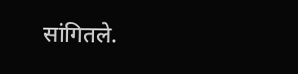सांगितले.